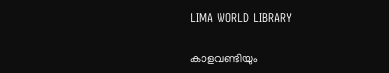LIMA WORLD LIBRARY

കാളവണ്ടിയും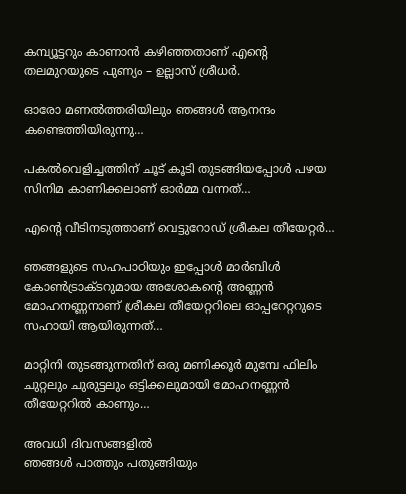കമ്പ്യൂട്ടറും കാണാൻ കഴിഞ്ഞതാണ് എന്റെ തലമുറയുടെ പുണ്യം – ഉല്ലാസ് ശ്രീധർ.

ഓരോ മണൽത്തരിയിലും ഞങ്ങൾ ആനന്ദം കണ്ടെത്തിയിരുന്നു…

പകൽവെളിച്ചത്തിന് ചൂട് കൂടി തുടങ്ങിയപ്പോൾ പഴയ സിനിമ കാണിക്കലാണ് ഓർമ്മ വന്നത്…

എന്റെ വീടിനടുത്താണ് വെട്ടുറോഡ് ശ്രീകല തീയേറ്റർ…

ഞങ്ങളുടെ സഹപാഠിയും ഇപ്പോൾ മാർബിൾ കോൺട്രാക്ടറുമായ അശോകന്റെ അണ്ണൻ മോഹനണ്ണനാണ് ശ്രീകല തീയേറ്ററിലെ ഓപ്പറേറ്ററുടെ സഹായി ആയിരുന്നത്…

മാറ്റിനി തുടങ്ങുന്നതിന് ഒരു മണിക്കൂർ മുമ്പേ ഫിലിം ചുറ്റലും ചുരുട്ടലും ഒട്ടിക്കലുമായി മോഹനണ്ണൻ തീയേറ്ററിൽ കാണും…

അവധി ദിവസങ്ങളിൽ
ഞങ്ങൾ പാത്തും പതുങ്ങിയും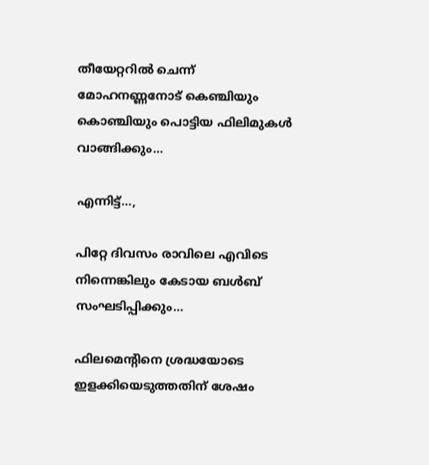തീയേറ്ററിൽ ചെന്ന് മോഹനണ്ണനോട് കെഞ്ചിയും കൊഞ്ചിയും പൊട്ടിയ ഫിലിമുകൾ വാങ്ങിക്കും…

എന്നിട്ട്…,

പിറ്റേ ദിവസം രാവിലെ എവിടെ നിന്നെങ്കിലും കേടായ ബൾബ് സംഘടിപ്പിക്കും…

ഫിലമെന്റിനെ ശ്രദ്ധയോടെ ഇളക്കിയെടുത്തതിന് ശേഷം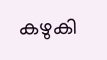കഴുകി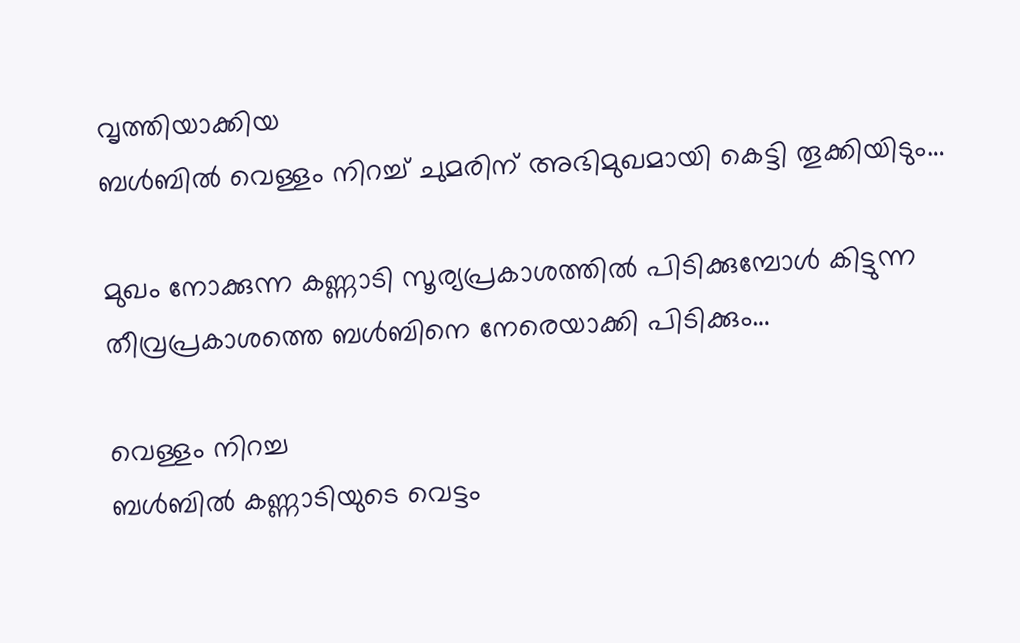വൃത്തിയാക്കിയ
ബൾബിൽ വെള്ളം നിറച്ച് ചുമരിന് അഭിമുഖമായി കെട്ടി തൂക്കിയിടും…

മുഖം നോക്കുന്ന കണ്ണാടി സൂര്യപ്രകാശത്തിൽ പിടിക്കുമ്പോൾ കിട്ടുന്ന തീവ്രപ്രകാശത്തെ ബൾബിനെ നേരെയാക്കി പിടിക്കും…

വെള്ളം നിറച്ച
ബൾബിൽ കണ്ണാടിയുടെ വെട്ടം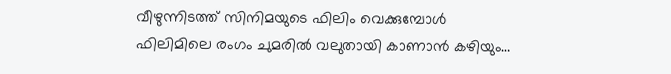വീഴുന്നിടത്ത് സിനിമയുടെ ഫിലിം വെക്കുമ്പോൾ ഫിലിമിലെ രംഗം ചുമരിൽ വലുതായി കാണാൻ കഴിയും…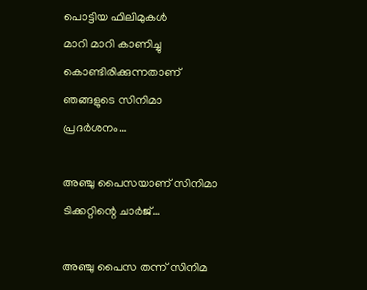പൊട്ടിയ ഫിലിമുകൾ
മാറി മാറി കാണിച്ചു കൊണ്ടിരിക്കുന്നതാണ് ഞങ്ങളുടെ സിനിമാ പ്രദർശനം…

അഞ്ചു പൈസയാണ് സിനിമാ ടിക്കറ്റിന്റെ ചാർജ്…

അഞ്ചു പൈസ തന്ന് സിനിമ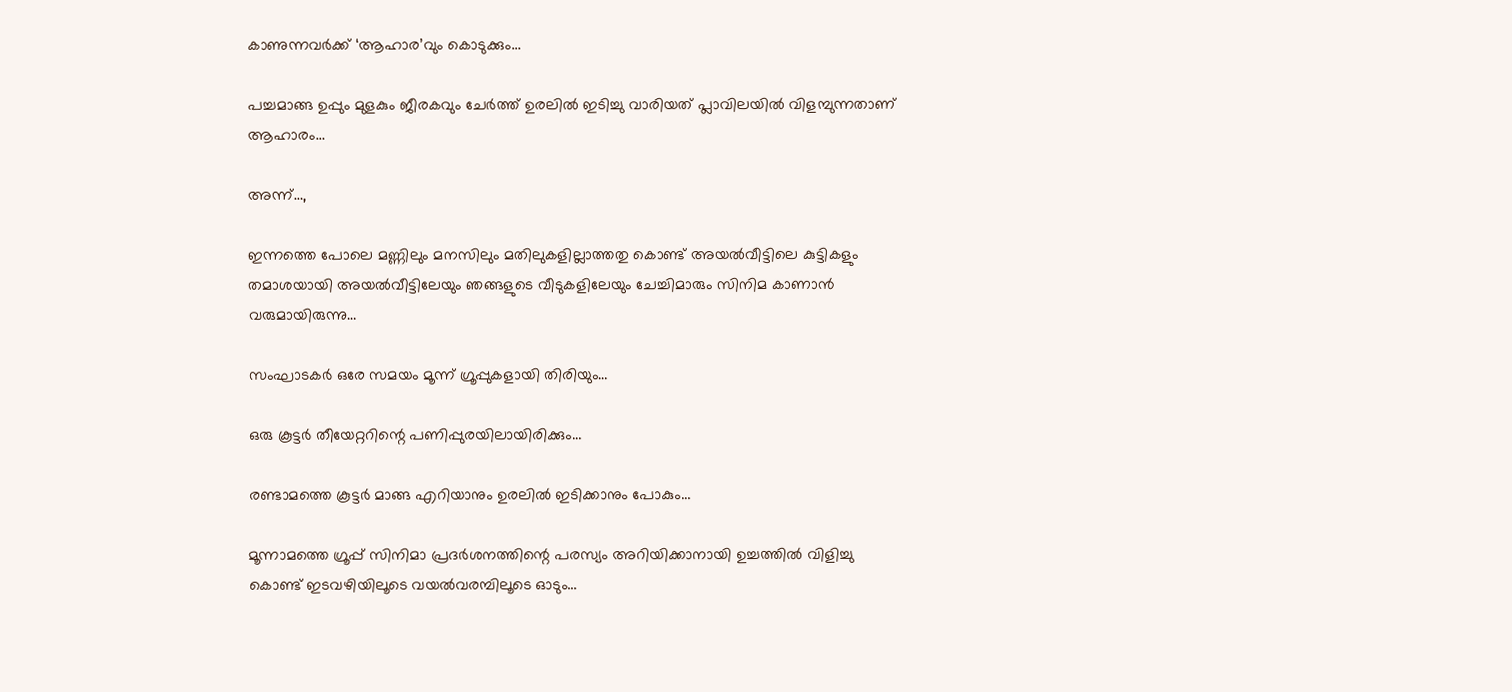കാണുന്നവർക്ക് ‘ആഹാര’വും കൊടുക്കും…

പച്ചമാങ്ങ ഉപ്പും മുളകും ജീരകവും ചേർത്ത് ഉരലിൽ ഇടിച്ചു വാരിയത് പ്ലാവിലയിൽ വിളമ്പുന്നതാണ് ആഹാരം…

അന്ന്…,

ഇന്നത്തെ പോലെ മണ്ണിലും മനസിലും മതിലുകളില്ലാത്തതു കൊണ്ട് അയൽവീട്ടിലെ കുട്ടികളും തമാശയായി അയൽവീട്ടിലേയും ഞങ്ങളുടെ വീടുകളിലേയും ചേച്ചിമാരും സിനിമ കാണാൻ വരുമായിരുന്നു…

സംഘാടകർ ഒരേ സമയം മൂന്ന് ഗ്രൂപ്പുകളായി തിരിയും…

ഒരു കൂട്ടർ തീയേറ്ററിന്റെ പണിപ്പുരയിലായിരിക്കും…

രണ്ടാമത്തെ കൂട്ടർ മാങ്ങ എറിയാനും ഉരലിൽ ഇടിക്കാനും പോകും…

മൂന്നാമത്തെ ഗ്രൂപ്പ് സിനിമാ പ്രദർശനത്തിന്റെ പരസ്യം അറിയിക്കാനായി ഉച്ചത്തിൽ വിളിച്ചു കൊണ്ട് ഇടവഴിയിലൂടെ വയൽവരമ്പിലൂടെ ഓടും…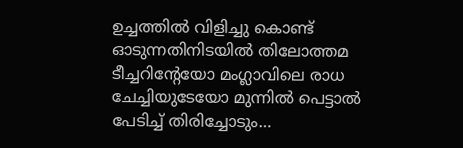ഉച്ചത്തിൽ വിളിച്ചു കൊണ്ട് ഓടുന്നതിനിടയിൽ തിലോത്തമ ടീച്ചറിന്റേയോ മംഗ്ലാവിലെ രാധ ചേച്ചിയുടേയോ മുന്നിൽ പെട്ടാൽ പേടിച്ച് തിരിച്ചോടും…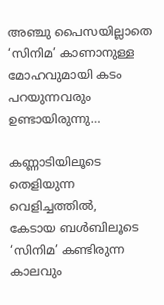അഞ്ചു പൈസയില്ലാതെ ‘സിനിമ’ കാണാനുള്ള മോഹവുമായി കടം പറയുന്നവരും ഉണ്ടായിരുന്നു…

കണ്ണാടിയിലൂടെ തെളിയുന്ന വെളിച്ചത്തിൽ,
കേടായ ബൾബിലൂടെ
‘സിനിമ’ കണ്ടിരുന്ന കാലവും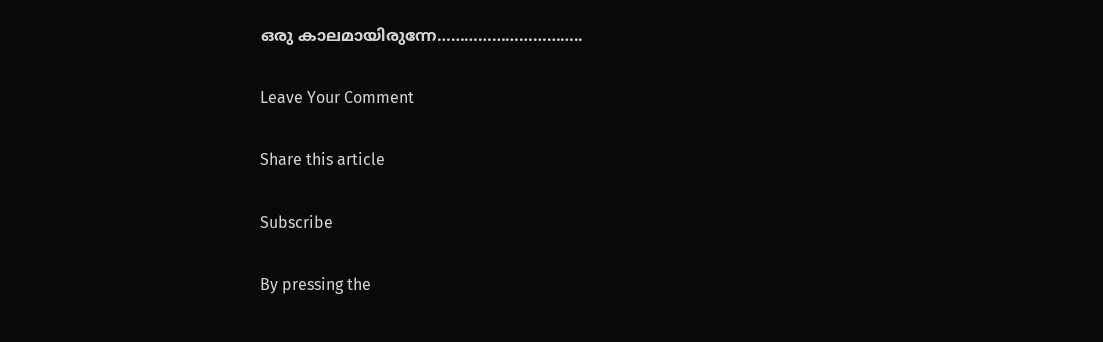ഒരു കാലമായിരുന്നേ…………………………..

Leave Your Comment

Share this article

Subscribe

By pressing the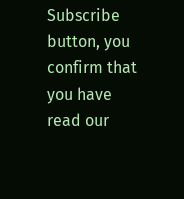Subscribe button, you confirm that you have read our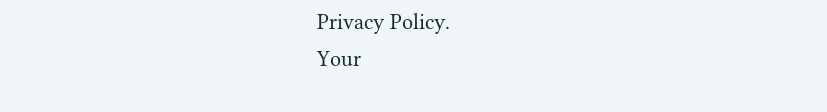Privacy Policy.
Your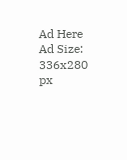Ad Here
Ad Size: 336x280 px